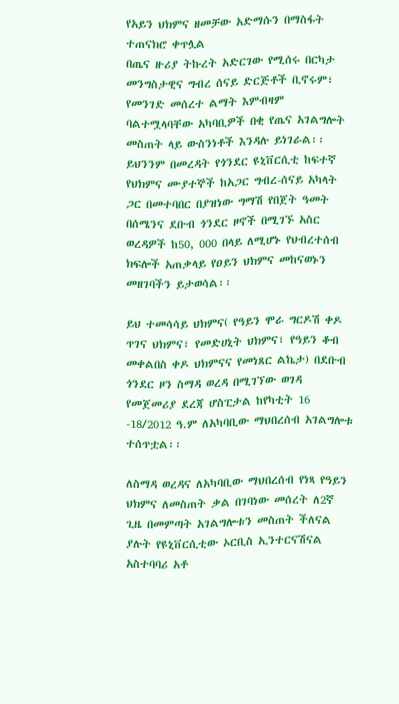የአይን ህክምና ዘመቻው አድማሱን በማስፋት ተጠናክሮ ቀጥሏል
በጤና ዙሪያ ትኩረት አድርገው የሚሰሩ በርካታ መንግስታዊና ግብረ ሰናይ ድርጅቶች ቢኖሩም፣ የመንገድ መሰረተ ልማት እምብዛም ባልተሟላባቸው አካባቢዎች በቂ የጤና አገልግሎት መስጠት ላይ ውስንነቶች እንዳሉ ይነገራል፡፡
ይህንንም በመረዳት የጎንደር ዩኒቨርሲቲ ከፍተኛ የህክምና ሙያተኞች ከአጋር ግብረ-ሰናይ አካላት ጋር በመተባበር በያዝነው ግማሽ የበጀት ዓመት በሰሜንና ደቡብ ጎንደር ዞኖች በሚገኙ አስር ወረዳዎች ከ50, 000 በላይ ለሚሆኑ የህብረተሰብ ክፍሎች አጠቃላይ የዐይን ህክምና መከናወኑን መዘገባችን ይታወሳል፡፡

ይህ ተመሳሳይ ህክምና( የዓይን ሞራ ግርዶሽ ቀዶ ጥገና ህክምና፣ የመድሀኒት ህክምና፣ የዓይን ቆብ መቀልበስ ቀዶ ህክምናና የመነጸር ልኬታ) በደቡብ ጎንደር ዞን ስማዳ ወረዳ በሚገኘው ወገዳ የመጀመሪያ ደረጃ ሆስፒታል ከየካቲት 16 -18/2012 ዓ.ም ለአካባቢው ማህበረሰብ አገልግሎቱ ተሰጥቷል፡፡

ለስማዳ ወረዳና ለአካባቢው ማህበረሰብ የነጻ የዓይን ህክምና ለመስጠት ቃል በገባነው መሰረት ለ2ኛ ጊዜ በመምጣት አገልግሎቱን መስጠት ችለናል ያሉት የዩኒቨርሲቲው ኦርቢስ ኢንተርናሽናል አስተባባሪ አቶ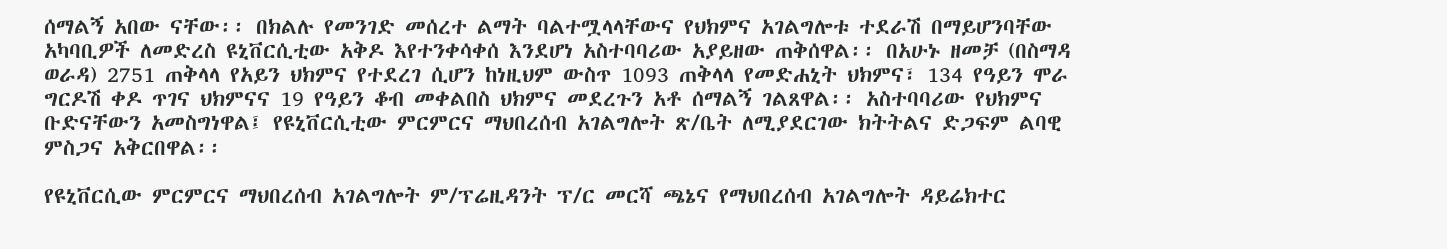ሰማልኝ አበው ናቸው፡፡ በክልሉ የመንገድ መሰረተ ልማት ባልተሟላላቸውና የህክምና አገልግሎቱ ተደራሽ በማይሆንባቸው አካባቢዎች ለመድረስ ዩኒቨርሲቲው አቅዶ እየተንቀሳቀሰ እንደሆነ አስተባባሪው አያይዘው ጠቅሰዋል፡፡ በአሁኑ ዘመቻ (በስማዳ ወራዳ) 2751 ጠቅላላ የአይን ህክምና የተደረገ ሲሆን ከነዚህም ውስጥ 1093 ጠቅላላ የመድሐኒት ህክምና፣ 134 የዓይን ሞራ ግርዶሽ ቀዶ ጥገና ህክምናና 19 የዓይን ቆብ መቀልበስ ህክምና መደረጉን አቶ ሰማልኝ ገልጸዋል፡፡ አስተባባሪው የህክምና ቡድናቸውን አመስግነዋል፤ የዩኒቨርሲቲው ምርምርና ማህበረሰብ አገልግሎት ጽ/ቤት ለሚያደርገው ክትትልና ድጋፍም ልባዊ ምስጋና አቅርበዋል፡፡

የዩኒቨርሲው ምርምርና ማህበረሰብ አገልግሎት ም/ፕሬዚዳንት ፕ/ር መርሻ ጫኔና የማህበረሰብ አገልግሎት ዳይሬክተር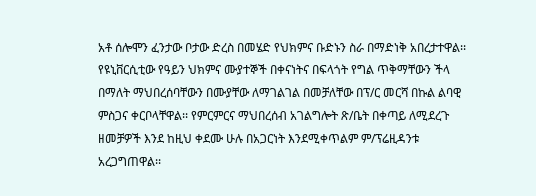አቶ ሰሎሞን ፈንታው ቦታው ድረስ በመሄድ የህክምና ቡድኑን ስራ በማድነቅ አበረታተዋል፡፡ የዩኒቨርሲቲው የዓይን ህክምና ሙያተኞች በቀናነትና በፍላጎት የግል ጥቅማቸውን ችላ በማለት ማህበረሰባቸውን በሙያቸው ለማገልገል በመቻለቸው በፕ/ር መርሻ በኩል ልባዊ ምስጋና ቀርቦላቸዋል፡፡ የምርምርና ማህበረሰብ አገልግሎት ጽ/ቤት በቀጣይ ለሚደረጉ ዘመቻዎች እንደ ከዚህ ቀደሙ ሁሉ በአጋርነት እንደሚቀጥልም ም/ፕሬዚዳንቱ አረጋግጠዋል፡፡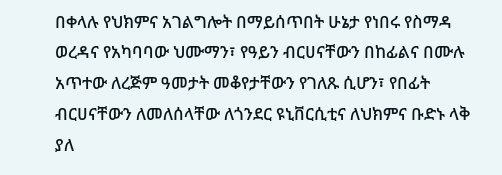በቀላሉ የህክምና አገልግሎት በማይሰጥበት ሁኔታ የነበሩ የስማዳ ወረዳና የአካባባው ህሙማን፣ የዓይን ብርሀናቸውን በከፊልና በሙሉ አጥተው ለረጅም ዓመታት መቆየታቸውን የገለጹ ሲሆን፣ የበፊት ብርሀናቸውን ለመለሰላቸው ለጎንደር ዩኒቨርሲቲና ለህክምና ቡድኑ ላቅ ያለ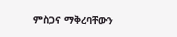ምስጋና ማቅረባቸውን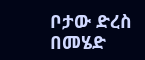ቦታው ድረስ በመሄድ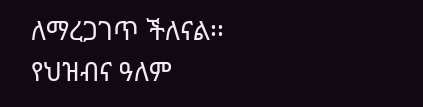ለማረጋገጥ ችለናል፡፡
የህዝብና ዓለም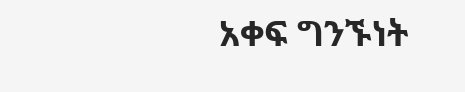አቀፍ ግንኙነት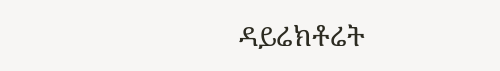ዳይሬክቶሬት